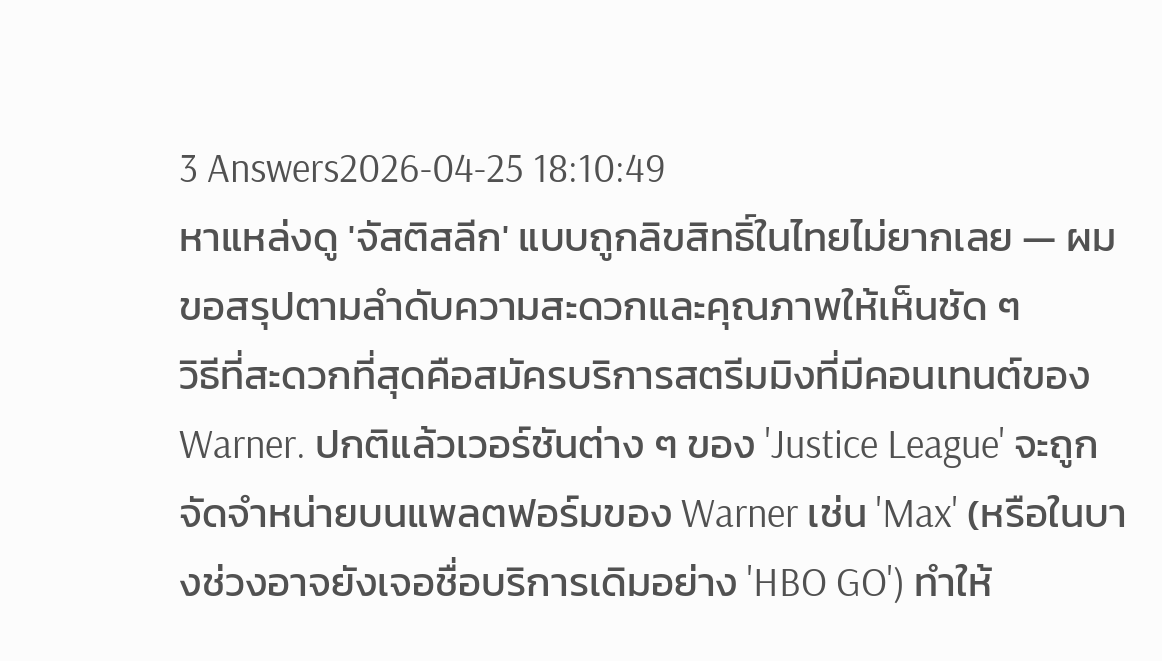3 Answers2026-04-25 18:10:49
หาแหล่งดู 'จัสติสลีก' แบบถูกลิขสิทธิ์ในไทยไม่ยากเลย — ผมขอสรุปตามลำดับความสะดวกและคุณภาพให้เห็นชัด ๆ
วิธีที่สะดวกที่สุดคือสมัครบริการสตรีมมิงที่มีคอนเทนต์ของ Warner. ปกติแล้วเวอร์ชันต่าง ๆ ของ 'Justice League' จะถูกจัดจำหน่ายบนแพลตฟอร์มของ Warner เช่น 'Max' (หรือในบางช่วงอาจยังเจอชื่อบริการเดิมอย่าง 'HBO GO') ทำให้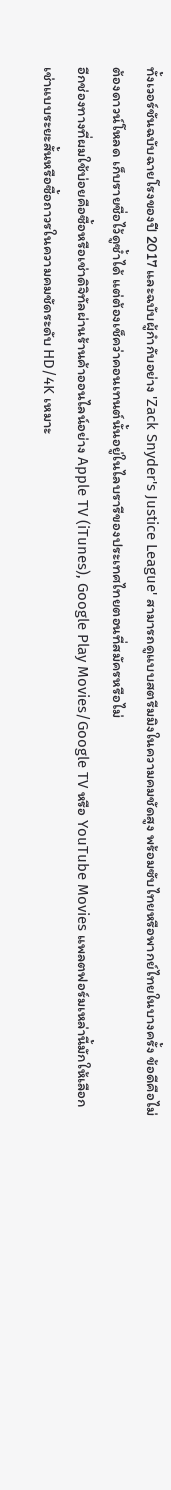ทั้งเวอร์ชันฉบับฉายโรงของปี 2017 และฉบับผู้กำกับอย่าง 'Zack Snyder's Justice League' สามารถดูแบบสตรีมมิงในความคมชัดสูง พร้อมซับไทยหรือพากย์ไทยในบางครั้ง ข้อดีคือไม่ต้องดาวน์โหลด เก็บรายชื่อไว้ดูซ้ำได้ แต่ต้องเช็คว่าคอนเทนต์นั้นอยู่ในไลบรารีของประเทศไทยตอนที่สมัครหรือไม่
อีกช่องทางที่ผมใช้บ่อยคือซื้อหรือเช่าดิจิทัลผ่านร้านค้าออนไลน์อย่าง Apple TV (iTunes), Google Play Movies/Google TV หรือ YouTube Movies แพลตฟอร์มเหล่านี้มักให้เลือกเช่าแบบระยะสั้นหรือซื้อถาวรในความคมชัดระดับ HD/4K เหมาะ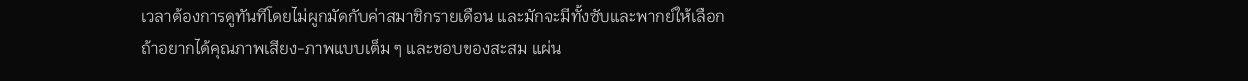เวลาต้องการดูทันทีโดยไม่ผูกมัดกับค่าสมาชิกรายเดือน และมักจะมีทั้งซับและพากย์ให้เลือก
ถ้าอยากได้คุณภาพเสียง-ภาพแบบเต็ม ๆ และชอบของสะสม แผ่น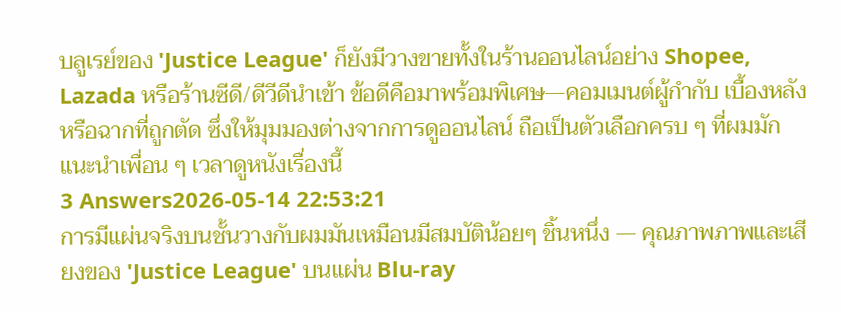บลูเรย์ของ 'Justice League' ก็ยังมีวางขายทั้งในร้านออนไลน์อย่าง Shopee, Lazada หรือร้านซีดี/ดีวีดีนำเข้า ข้อดีคือมาพร้อมพิเศษ—คอมเมนต์ผู้กำกับ เบื้องหลัง หรือฉากที่ถูกตัด ซึ่งให้มุมมองต่างจากการดูออนไลน์ ถือเป็นตัวเลือกครบ ๆ ที่ผมมักแนะนำเพื่อน ๆ เวลาดูหนังเรื่องนี้
3 Answers2026-05-14 22:53:21
การมีแผ่นจริงบนชั้นวางกับผมมันเหมือนมีสมบัติน้อยๆ ชิ้นหนึ่ง — คุณภาพภาพและเสียงของ 'Justice League' บนแผ่น Blu-ray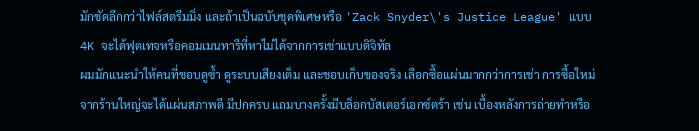มักชัดลึกกว่าไฟล์สตรีมมิ่ง และถ้าเป็นฉบับชุดพิเศษหรือ 'Zack Snyder\'s Justice League' แบบ 4K จะได้ฟุตเทจหรือคอมเมนทารีที่หาไม่ได้จากการเช่าแบบดิจิทัล
ผมมักแนะนำให้คนที่ชอบดูซ้ำ ดูระบบเสียงเต็ม และชอบเก็บของจริง เลือกซื้อแผ่นมากกว่าการเช่า การซื้อใหม่จากร้านใหญ่จะได้แผ่นสภาพดี มีปกครบ แถมบางครั้งมีบล็อกบัสเตอร์เอกซ์ตร้า เช่น เบื้องหลังการถ่ายทำหรือ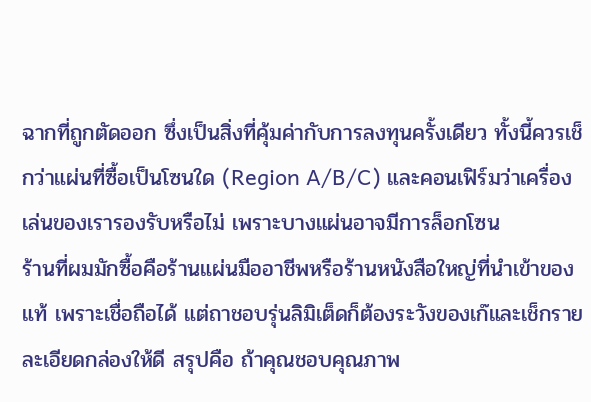ฉากที่ถูกตัดออก ซึ่งเป็นสิ่งที่คุ้มค่ากับการลงทุนครั้งเดียว ทั้งนี้ควรเช็กว่าแผ่นที่ซื้อเป็นโซนใด (Region A/B/C) และคอนเฟิร์มว่าเครื่องเล่นของเรารองรับหรือไม่ เพราะบางแผ่นอาจมีการล็อกโซน
ร้านที่ผมมักซื้อคือร้านแผ่นมืออาชีพหรือร้านหนังสือใหญ่ที่นำเข้าของแท้ เพราะเชื่อถือได้ แต่ถาชอบรุ่นลิมิเต็ดก็ต้องระวังของเก๊และเช็กรายละเอียดกล่องให้ดี สรุปคือ ถ้าคุณชอบคุณภาพ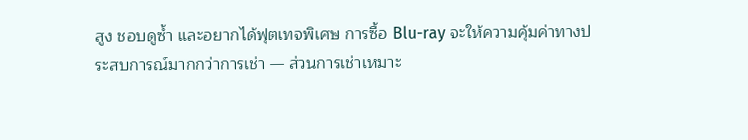สูง ชอบดูซ้ำ และอยากได้ฟุตเทจพิเศษ การซื้อ Blu-ray จะให้ความคุ้มค่าทางประสบการณ์มากกว่าการเช่า — ส่วนการเช่าเหมาะ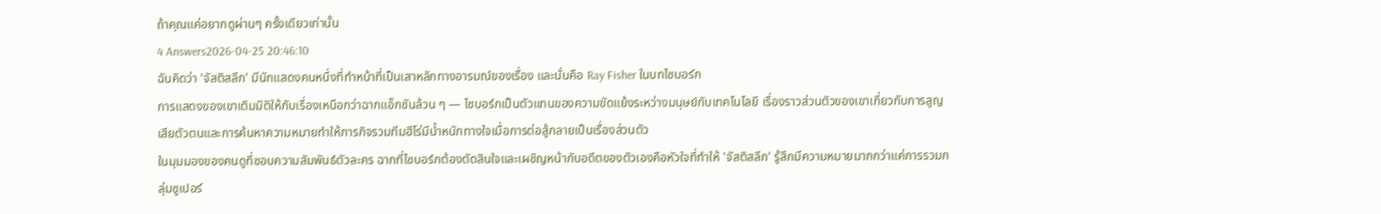ถ้าคุณแค่อยากดูผ่านๆ ครั้งเดียวเท่านั้น
4 Answers2026-04-25 20:46:10
ฉันคิดว่า 'จัสติสลีก' มีนักแสดงคนหนึ่งที่ทำหน้าที่เป็นเสาหลักทางอารมณ์ของเรื่อง และนั่นคือ Ray Fisher ในบทไซบอร์ก
การแสดงของเขาเติมมิติให้กับเรื่องเหนือกว่าฉากแอ็กชันล้วน ๆ — ไซบอร์กเป็นตัวแทนของความขัดแย้งระหว่างมนุษย์กับเทคโนโลยี เรื่องราวส่วนตัวของเขาเกี่ยวกับการสูญเสียตัวตนและการค้นหาความหมายทำให้ภารกิจรวมทีมฮีโร่มีน้ำหนักทางใจเมื่อการต่อสู้กลายเป็นเรื่องส่วนตัว
ในมุมมองของคนดูที่ชอบความสัมพันธ์ตัวละคร ฉากที่ไซบอร์กต้องตัดสินใจและเผชิญหน้ากับอดีตของตัวเองคือหัวใจที่ทำให้ 'จัสติสลีก' รู้สึกมีความหมายมากกว่าแค่การรวมกลุ่มซูเปอร์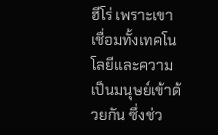ฮีโร่ เพราะเขาเชื่อมทั้งเทคโนโลยีและความเป็นมนุษย์เข้าด้วยกัน ซึ่งช่ว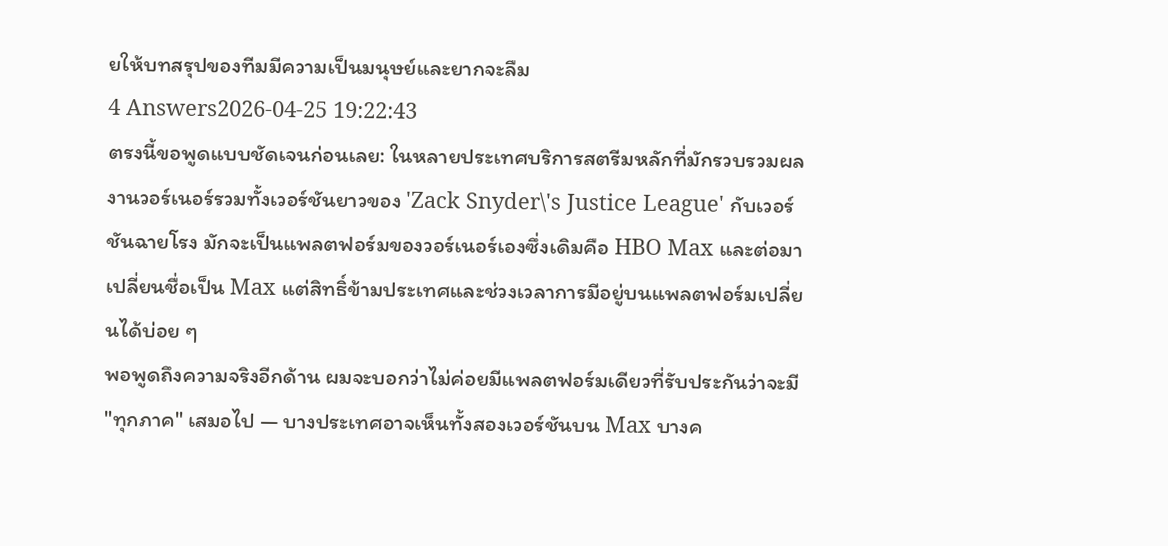ยให้บทสรุปของทีมมีความเป็นมนุษย์และยากจะลืม
4 Answers2026-04-25 19:22:43
ตรงนี้ขอพูดแบบชัดเจนก่อนเลย: ในหลายประเทศบริการสตรีมหลักที่มักรวบรวมผลงานวอร์เนอร์รวมทั้งเวอร์ชันยาวของ 'Zack Snyder\'s Justice League' กับเวอร์ชันฉายโรง มักจะเป็นแพลตฟอร์มของวอร์เนอร์เองซึ่งเดิมคือ HBO Max และต่อมาเปลี่ยนชื่อเป็น Max แต่สิทธิ์ข้ามประเทศและช่วงเวลาการมีอยู่บนแพลตฟอร์มเปลี่ยนได้บ่อย ๆ
พอพูดถึงความจริงอีกด้าน ผมจะบอกว่าไม่ค่อยมีแพลตฟอร์มเดียวที่รับประกันว่าจะมี "ทุกภาค" เสมอไป — บางประเทศอาจเห็นทั้งสองเวอร์ชันบน Max บางค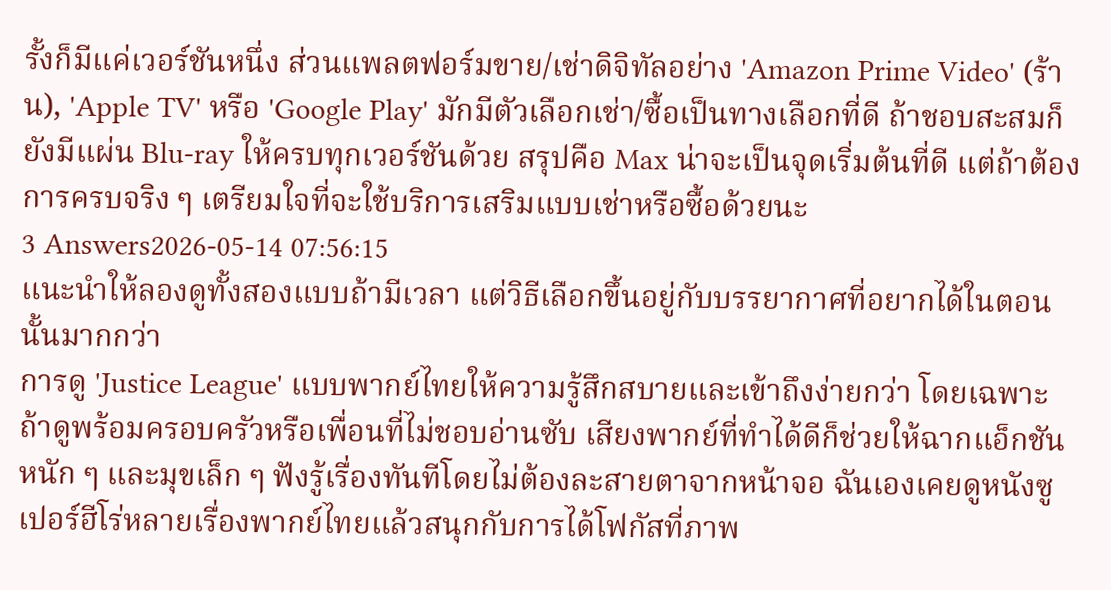รั้งก็มีแค่เวอร์ชันหนึ่ง ส่วนแพลตฟอร์มขาย/เช่าดิจิทัลอย่าง 'Amazon Prime Video' (ร้าน), 'Apple TV' หรือ 'Google Play' มักมีตัวเลือกเช่า/ซื้อเป็นทางเลือกที่ดี ถ้าชอบสะสมก็ยังมีแผ่น Blu-ray ให้ครบทุกเวอร์ชันด้วย สรุปคือ Max น่าจะเป็นจุดเริ่มต้นที่ดี แต่ถ้าต้องการครบจริง ๆ เตรียมใจที่จะใช้บริการเสริมแบบเช่าหรือซื้อด้วยนะ
3 Answers2026-05-14 07:56:15
แนะนำให้ลองดูทั้งสองแบบถ้ามีเวลา แต่วิธีเลือกขึ้นอยู่กับบรรยากาศที่อยากได้ในตอนนั้นมากกว่า
การดู 'Justice League' แบบพากย์ไทยให้ความรู้สึกสบายและเข้าถึงง่ายกว่า โดยเฉพาะถ้าดูพร้อมครอบครัวหรือเพื่อนที่ไม่ชอบอ่านซับ เสียงพากย์ที่ทำได้ดีก็ช่วยให้ฉากแอ็กชันหนัก ๆ และมุขเล็ก ๆ ฟังรู้เรื่องทันทีโดยไม่ต้องละสายตาจากหน้าจอ ฉันเองเคยดูหนังซูเปอร์ฮีโร่หลายเรื่องพากย์ไทยแล้วสนุกกับการได้โฟกัสที่ภาพ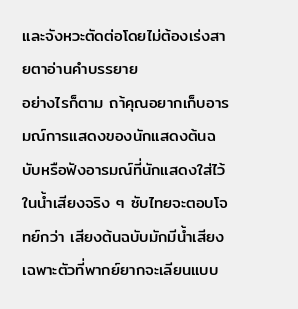และจังหวะตัดต่อโดยไม่ต้องเร่งสายตาอ่านคำบรรยาย
อย่างไรก็ตาม ถา้คุณอยากเก็บอารมณ์การแสดงของนักแสดงต้นฉบับหรือฟังอารมณ์ที่นักแสดงใส่ไว้ในน้ำเสียงจริง ๆ ซับไทยจะตอบโจทย์กว่า เสียงต้นฉบับมักมีน้ำเสียงเฉพาะตัวที่พากย์ยากจะเลียนแบบ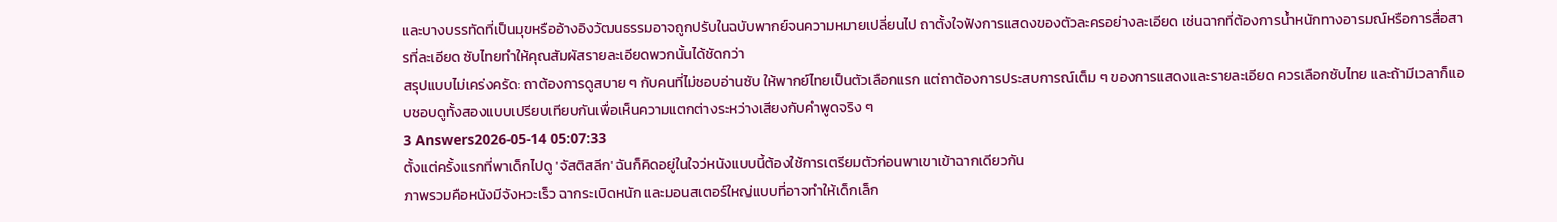และบางบรรทัดที่เป็นมุขหรืออ้างอิงวัฒนธรรมอาจถูกปรับในฉบับพากย์จนความหมายเปลี่ยนไป ถาตั้งใจฟังการแสดงของตัวละครอย่างละเอียด เช่นฉากที่ต้องการน้ำหนักทางอารมณ์หรือการสื่อสารที่ละเอียด ซับไทยทำให้คุณสัมผัสรายละเอียดพวกนั้นได้ชัดกว่า
สรุปแบบไม่เคร่งครัด: ถาต้องการดูสบาย ๆ กับคนที่ไม่ชอบอ่านซับ ให้พากย์ไทยเป็นตัวเลือกแรก แต่ถาต้องการประสบการณ์เต็ม ๆ ของการแสดงและรายละเอียด ควรเลือกซับไทย และถ้ามีเวลาก็แอบชอบดูทั้งสองแบบเปรียบเทียบกันเพื่อเห็นความแตกต่างระหว่างเสียงกับคำพูดจริง ๆ
3 Answers2026-05-14 05:07:33
ตั้งแต่ครั้งแรกที่พาเด็กไปดู 'จัสติสลีก' ฉันก็คิดอยู่ในใจว่หนังแบบนี้ต้องใช้การเตรียมตัวก่อนพาเขาเข้าฉากเดียวกัน
ภาพรวมคือหนังมีจังหวะเร็ว ฉากระเบิดหนัก และมอนสเตอร์ใหญ่แบบที่อาจทำให้เด็กเล็ก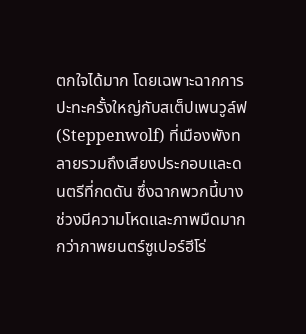ตกใจได้มาก โดยเฉพาะฉากการปะทะครั้งใหญ่กับสเต็ปเพนวูล์ฟ (Steppenwolf) ที่เมืองพังทลายรวมถึงเสียงประกอบและดนตรีที่กดดัน ซึ่งฉากพวกนี้บางช่วงมีความโหดและภาพมืดมากกว่าภาพยนตร์ซูเปอร์ฮีโร่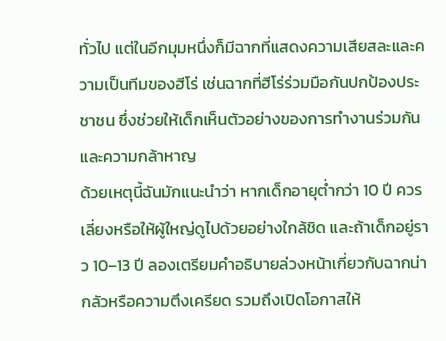ทั่วไป แต่ในอีกมุมหนึ่งก็มีฉากที่แสดงความเสียสละและความเป็นทีมของฮีโร่ เช่นฉากที่ฮีโร่ร่วมมือกันปกป้องประชาชน ซึ่งช่วยให้เด็กเห็นตัวอย่างของการทำงานร่วมกันและความกล้าหาญ
ด้วยเหตุนี้ฉันมักแนะนำว่า หากเด็กอายุต่ำกว่า 10 ปี ควรเลี่ยงหรือให้ผู้ใหญ่ดูไปด้วยอย่างใกล้ชิด และถ้าเด็กอยู่ราว 10–13 ปี ลองเตรียมคำอธิบายล่วงหน้าเกี่ยวกับฉากน่ากลัวหรือความตึงเครียด รวมถึงเปิดโอกาสให้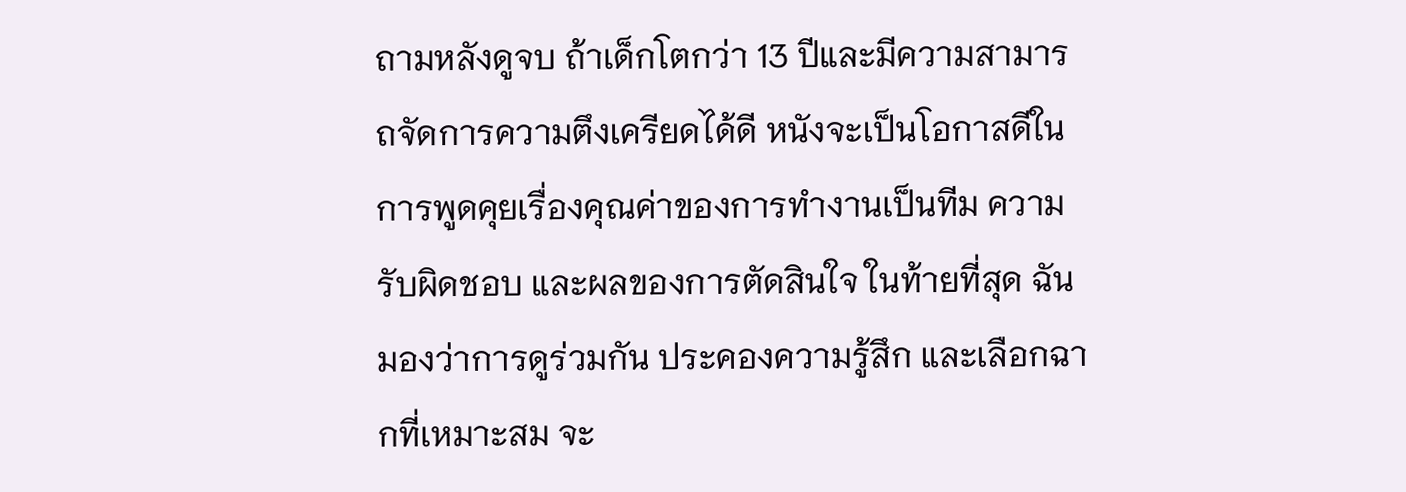ถามหลังดูจบ ถ้าเด็กโตกว่า 13 ปีและมีความสามารถจัดการความตึงเครียดได้ดี หนังจะเป็นโอกาสดีในการพูดคุยเรื่องคุณค่าของการทำงานเป็นทีม ความรับผิดชอบ และผลของการตัดสินใจ ในท้ายที่สุด ฉันมองว่าการดูร่วมกัน ประคองความรู้สึก และเลือกฉากที่เหมาะสม จะ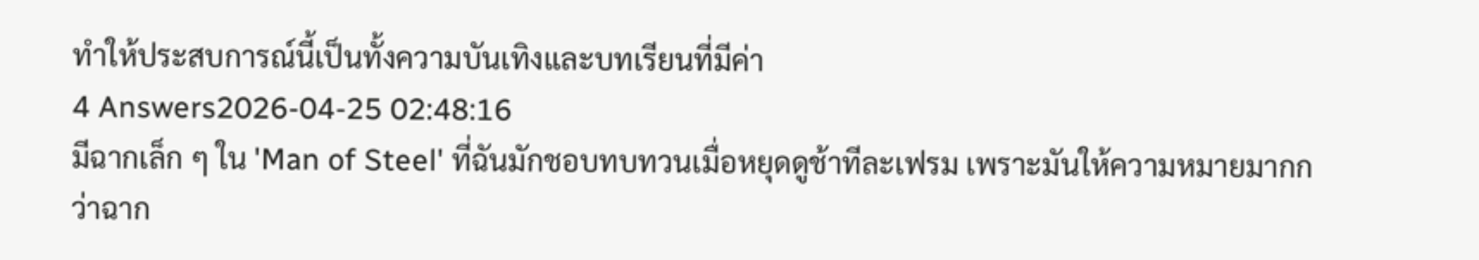ทำให้ประสบการณ์นี้เป็นทั้งความบันเทิงและบทเรียนที่มีค่า
4 Answers2026-04-25 02:48:16
มีฉากเล็ก ๆ ใน 'Man of Steel' ที่ฉันมักชอบทบทวนเมื่อหยุดดูช้าทีละเฟรม เพราะมันให้ความหมายมากกว่าฉาก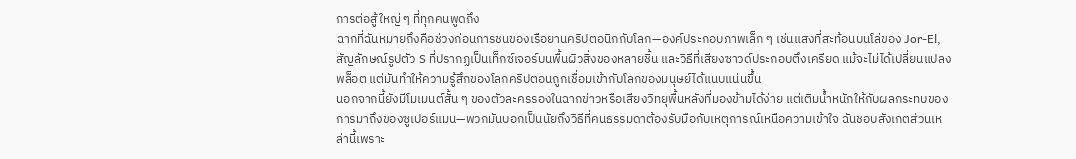การต่อสู้ใหญ่ ๆ ที่ทุกคนพูดถึง
ฉากที่ฉันหมายถึงคือช่วงก่อนการชนของเรือยานคริปตอนิกกับโลก—องค์ประกอบภาพเล็ก ๆ เช่นแสงที่สะท้อนบนโล่ของ Jor-El, สัญลักษณ์รูปตัว S ที่ปรากฏเป็นเท็กซ์เจอร์บนพื้นผิวสิ่งของหลายชิ้น และวิธีที่เสียงซาวด์ประกอบตึงเครียด แม้จะไม่ได้เปลี่ยนแปลงพล็อต แต่มันทำให้ความรู้สึกของโลกคริปตอนถูกเชื่อมเข้ากับโลกของมนุษย์ได้แนบแน่นขึ้น
นอกจากนี้ยังมีโมเมนต์สั้น ๆ ของตัวละครรองในฉากข่าวหรือเสียงวิทยุพื้นหลังที่มองข้ามได้ง่าย แต่เติมน้ำหนักให้กับผลกระทบของการมาถึงของซูเปอร์แมน—พวกมันบอกเป็นนัยถึงวิธีที่คนธรรมดาต้องรับมือกับเหตุการณ์เหนือความเข้าใจ ฉันชอบสังเกตส่วนเหล่านี้เพราะ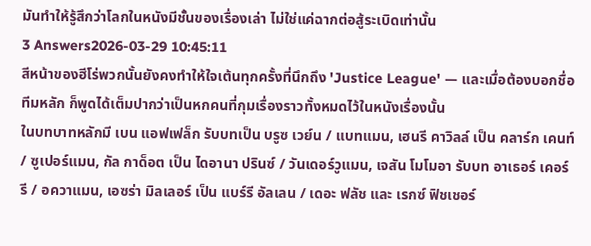มันทำให้รู้สึกว่าโลกในหนังมีชั้นของเรื่องเล่า ไม่ใช่แค่ฉากต่อสู้ระเบิดเท่านั้น
3 Answers2026-03-29 10:45:11
สีหน้าของฮีโร่พวกนั้นยังคงทำให้ใจเต้นทุกครั้งที่นึกถึง 'Justice League' — และเมื่อต้องบอกชื่อทีมหลัก ก็พูดได้เต็มปากว่าเป็นหกคนที่กุมเรื่องราวทั้งหมดไว้ในหนังเรื่องนั้น
ในบทบาทหลักมี เบน แอฟเฟล็ก รับบทเป็น บรูซ เวย์น / แบทแมน, เฮนรี คาวิลล์ เป็น คลาร์ก เคนท์ / ซูเปอร์แมน, กัล กาด็อต เป็น ไดอานา ปรินซ์ / วันเดอร์วูแมน, เจสัน โมโมอา รับบท อาเธอร์ เคอร์รี / อควาแมน, เอซร่า มิลเลอร์ เป็น แบร์รี อัลเลน / เดอะ ฟลัช และ เรกซ์ ฟิชเชอร์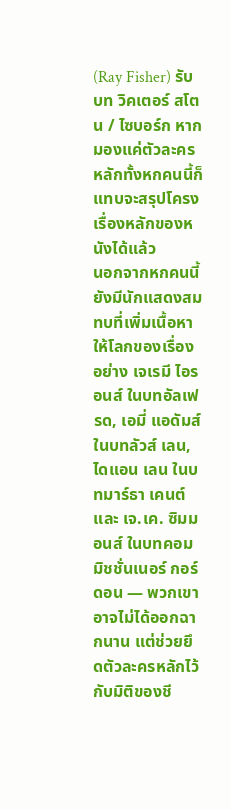(Ray Fisher) รับบท วิคเตอร์ สโตน / ไซบอร์ก หากมองแค่ตัวละครหลักทั้งหกคนนี้ก็แทบจะสรุปโครงเรื่องหลักของหนังได้แล้ว
นอกจากหกคนนี้ ยังมีนักแสดงสมทบที่เพิ่มเนื้อหาให้โลกของเรื่องอย่าง เจเรมี ไอรอนส์ ในบทอัลเฟรด, เอมี่ แอดัมส์ ในบทลัวส์ เลน, ไดแอน เลน ในบทมาร์ธา เคนต์ และ เจ.เค. ซิมมอนส์ ในบทคอมมิชชั่นเนอร์ กอร์ดอน — พวกเขาอาจไม่ได้ออกฉากนาน แต่ช่วยยึดตัวละครหลักไว้กับมิติของชี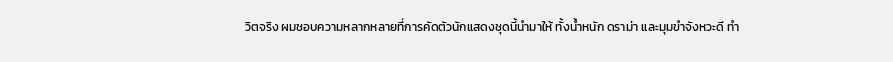วิตจริง ผมชอบความหลากหลายที่การคัดตัวนักแสดงชุดนี้นำมาให้ ทั้งน้ำหนัก ดราม่า และมุมขำจังหวะดี ทำ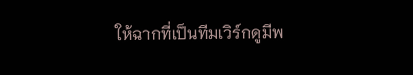ให้ฉากที่เป็นทีมเวิร์กดูมีพ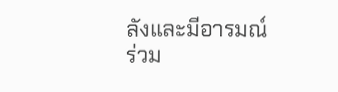ลังและมีอารมณ์ร่วม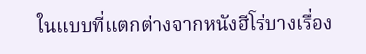ในแบบที่แตกต่างจากหนังฮีโร่บางเรื่อง